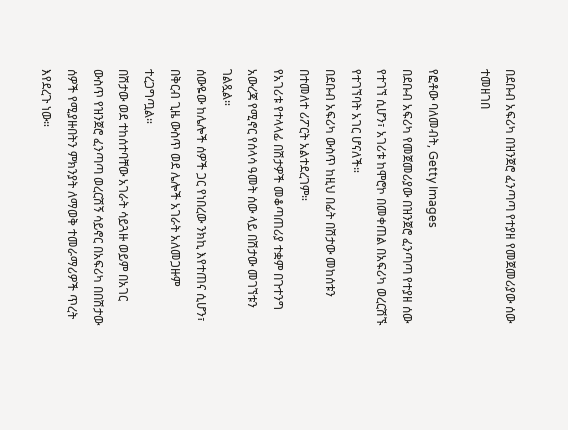በደቡብ አፍሪካ በዝንጀሮ ፈንጣጣ የተያዘ የመጀመሪያው ሰው ተመዘገበ

የፎቶው ባለመብት, Getty Images
በደቡብ አፍሪካ የመጀመሪያው በዝንጀሮ ፈንጣጣ የተያዘ ሰው የተገኘ ሲሆን፣ አገሪቱ ከሞሮኮ በመቀጠል በአፍሪካ ወረርሽኙ የተገኘባት አገር ሆናለች።
በደቡብ አፍሪካ ውስጥ ከዚህ በፊት በሽታው መከሰቱን በተመለተ ሪፖርት አልተደረገም።
የአገሪቱ የተላላፊ በሽታዎች መቆጣጠሪያ ተቋም በጉተንግ አውረጃ የሚኖር የሰላሳ ዓመት ሰው ላይ በሽታው መገኘቱን ገልጿል።
ሰውዬው ከሌሎች ሰዎች ጋር የነበረው ንክኪ እየተጠና ሲሆን፣ በቅርብ ጊዜ ውስጥ ወደ ሌሎች አገራት አለመጋዙም ተረጋግጧል።
በሽታው ወደ ተከሰተባቸው አገራት ሳይጓዙ ወይም በአገር ውስጥ የዝንጀሮ ፈንጣጣ ወረርሽኝ ሳይኖር በአፍሪካ በበሽታው ሰዎች የሚያዙበትን ምክንያት ለማወቅ ተመራማሪዎች ጥረት እየደረጉ ነው።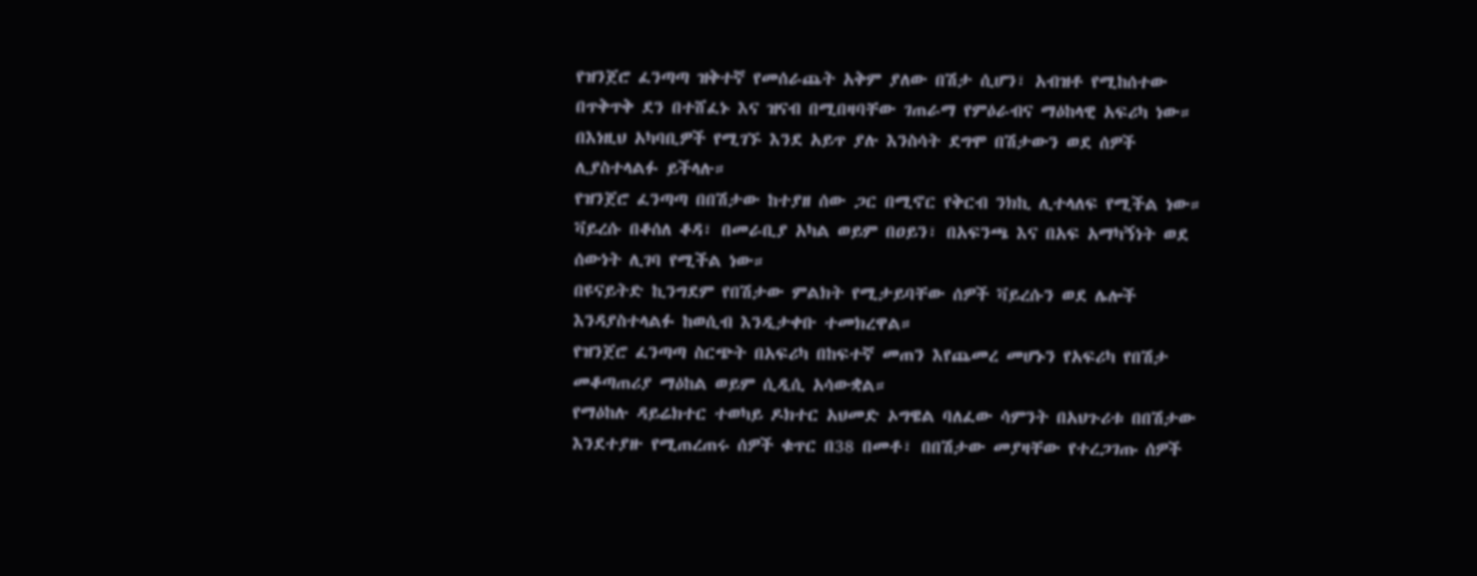የዝንጀሮ ፈንጣጣ ዝቅተኛ የመሰራጨት አቅም ያለው በሽታ ሲሆን፣ አብዝቶ የሚከሰተው በጥቅጥቅ ደን በተሸፈኑ እና ዝናብ በሚበዛባቸው ገጠራማ የምዕራብና ማዕከላዊ አፍሪካ ነው።
በእነዚህ አካባቢዎች የሚገኙ እንደ አይጥ ያሉ እንስሳት ደግሞ በሽታውን ወደ ሰዎች ሊያስተላልፉ ይችላሉ።
የዝንጀሮ ፈንጣጣ በበሽታው ከተያዘ ሰው ጋር በሚኖር የቅርብ ንክኪ ሊተላለፍ የሚችል ነው። ቫይረሱ በቆሰለ ቆዳ፣ በመራቢያ አካል ወይም በዐይን፣ በአፍንጫ እና በአፍ አማካኝነት ወደ ሰውነት ሊገባ የሚችል ነው።
በዩናይትድ ኪንግደም የበሽታው ምልክት የሚታይባቸው ሰዎች ቫይረሱን ወደ ሌሎች እንዳያስተላልፉ ከወሲብ እንዲታቀቡ ተመክረዋል።
የዝንጀሮ ፈንጣጣ ስርጭት በአፍሪካ በከፍተኛ መጠን እየጨመረ መሆኑን የአፍሪካ የበሽታ መቆጣጠሪያ ማዕከል ወይም ሲዲሲ አሳውቋል።
የማዕከሉ ዳይሬክተር ተወካይ ዶክተር አህመድ ኦግዌል ባለፈው ሳምንት በአህጉሪቱ በበሽታው እንደተያዙ የሚጠረጠሩ ሰዎች ቁጥር በ38 በመቶ፣ በበሽታው መያዛቸው የተረጋገጡ ሰዎች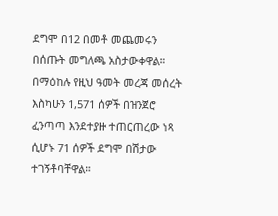ደግሞ በ12 በመቶ መጨመሩን በሰጡት መግለጫ አስታውቀዋል።
በማዕከሉ የዚህ ዓመት መረጃ መሰረት እስካሁን 1,571 ሰዎች በዝንጀሮ ፈንጣጣ እንደተያዙ ተጠርጠረው ነጻ ሲሆኑ 71 ሰዎች ደግሞ በሽታው ተገኝቶባቸዋል።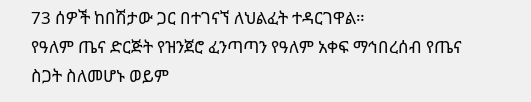73 ሰዎች ከበሽታው ጋር በተገናኘ ለህልፈት ተዳርገዋል።
የዓለም ጤና ድርጅት የዝንጀሮ ፈንጣጣን የዓለም አቀፍ ማኅበረሰብ የጤና ስጋት ስለመሆኑ ወይም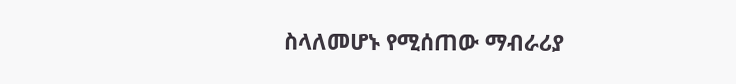ስላለመሆኑ የሚሰጠው ማብራሪያ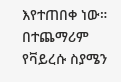እየተጠበቀ ነው።
በተጨማሪም የቫይረሱ ስያሜን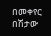በመቀየር በሽታው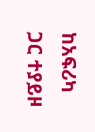ከአፍሪካ ጋር ተያይዞ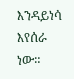እንዳይነሳ እየሰራ ነው።